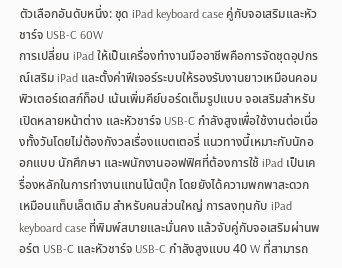ตัวเลือกอันดับหนึ่ง: ชุด iPad keyboard case คู่กับจอเสริมและหัวชาร์จ USB-C 60W
การเปลี่ยน iPad ให้เป็นเครื่องทำงานมืออาชีพคือการจัดชุดอุปกรณ์เสริม iPad และตั้งค่าฟีเจอร์ระบบให้รองรับงานยาวเหมือนคอมพิวเตอร์เดสก์ท็อป เน้นเพิ่มคีย์บอร์ดเต็มรูปแบบ จอเสริมสำหรับเปิดหลายหน้าต่าง และหัวชาร์จ USB-C กำลังสูงเพื่อใช้งานต่อเนื่องทั้งวันโดยไม่ต้องกังวลเรื่องแบตเตอรี่ แนวทางนี้เหมาะกับนักออกแบบ นักศึกษา และพนักงานออฟฟิศที่ต้องการใช้ iPad เป็นเครื่องหลักในการทำงานแทนโน้ตบุ๊ก โดยยังได้ความพกพาสะดวกเหมือนแท็บเล็ตเดิม สำหรับคนส่วนใหญ่ การลงทุนกับ iPad keyboard case ที่พิมพ์สบายและมั่นคง แล้วจับคู่กับจอเสริมผ่านพอร์ต USB-C และหัวชาร์จ USB-C กำลังสูงแบบ 40 W ที่สามารถ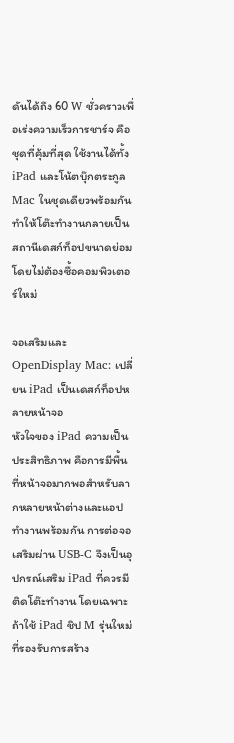ดันได้ถึง 60 W ชั่วคราวเพื่อเร่งความเร็วการชาร์จ คือชุดที่คุ้มที่สุด ใช้งานได้ทั้ง iPad และโน้ตบุ๊กตระกูล Mac ในชุดเดียวพร้อมกัน ทำให้โต๊ะทำงานกลายเป็นสถานีเดสก์ท็อปขนาดย่อมโดยไม่ต้องซื้อคอมพิวเตอร์ใหม่

จอเสริมและ OpenDisplay Mac: เปลี่ยน iPad เป็นเดสก์ท็อปหลายหน้าจอ
หัวใจของ iPad ความเป็นประสิทธิภาพ คือการมีพื้นที่หน้าจอมากพอสำหรับลากหลายหน้าต่างและแอปทำงานพร้อมกัน การต่อจอเสริมผ่าน USB-C จึงเป็นอุปกรณ์เสริม iPad ที่ควรมีติดโต๊ะทำงาน โดยเฉพาะถ้าใช้ iPad ชิป M รุ่นใหม่ที่รองรับการสร้าง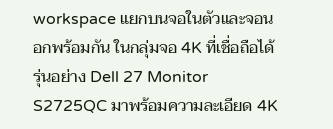workspace แยกบนจอในตัวและจอนอกพร้อมกัน ในกลุ่มจอ 4K ที่เชื่อถือได้ รุ่นอย่าง Dell 27 Monitor S2725QC มาพร้อมความละเอียด 4K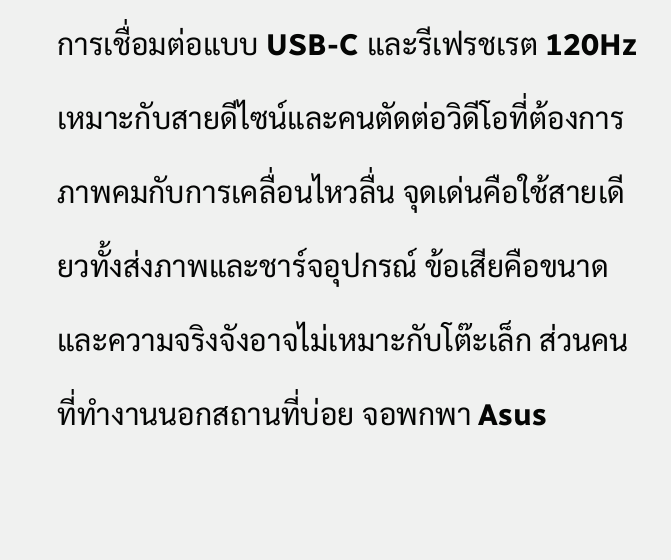การเชื่อมต่อแบบ USB-C และรีเฟรชเรต 120Hz เหมาะกับสายดีไซน์และคนตัดต่อวิดีโอที่ต้องการภาพคมกับการเคลื่อนไหวลื่น จุดเด่นคือใช้สายเดียวทั้งส่งภาพและชาร์จอุปกรณ์ ข้อเสียคือขนาดและความจริงจังอาจไม่เหมาะกับโต๊ะเล็ก ส่วนคนที่ทำงานนอกสถานที่บ่อย จอพกพา Asus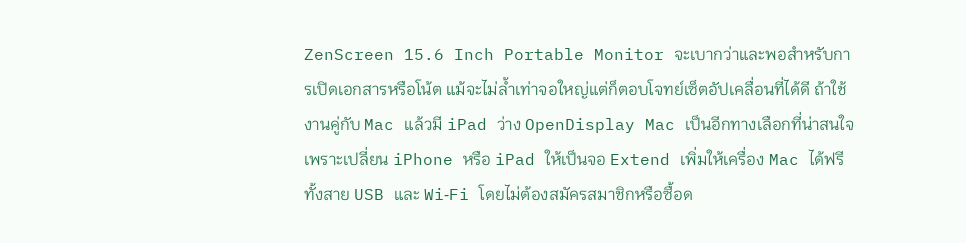ZenScreen 15.6 Inch Portable Monitor จะเบากว่าและพอสำหรับการเปิดเอกสารหรือโน้ต แม้จะไม่ล้ำเท่าจอใหญ่แต่ก็ตอบโจทย์เซ็ตอัปเคลื่อนที่ได้ดี ถ้าใช้งานคู่กับ Mac แล้วมี iPad ว่าง OpenDisplay Mac เป็นอีกทางเลือกที่น่าสนใจ เพราะเปลี่ยน iPhone หรือ iPad ให้เป็นจอ Extend เพิ่มให้เครื่อง Mac ได้ฟรี ทั้งสาย USB และ Wi‑Fi โดยไม่ต้องสมัครสมาชิกหรือซื้อด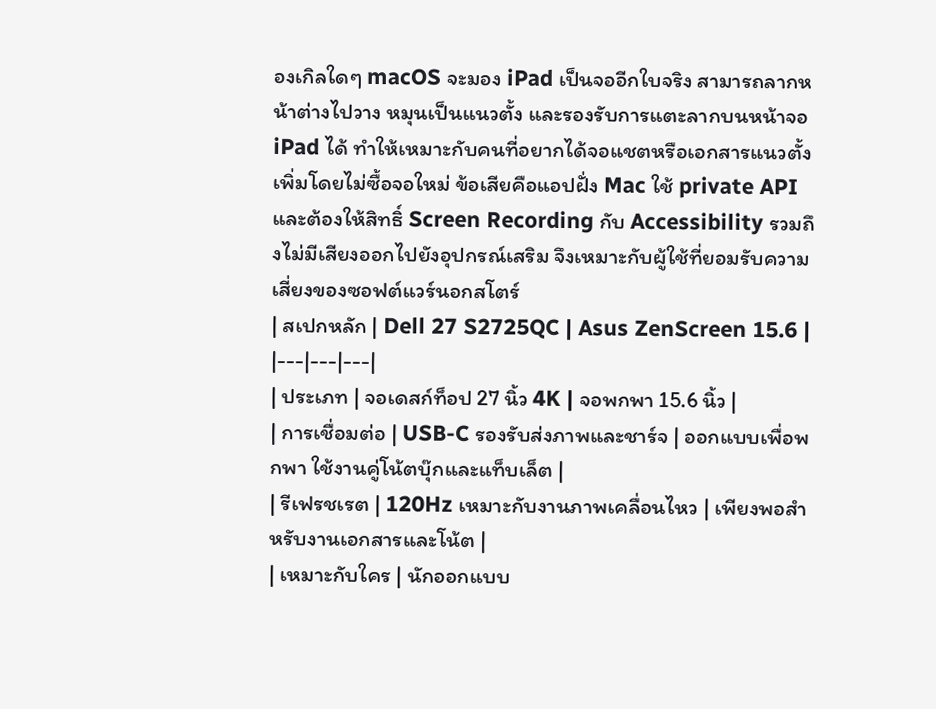องเกิลใดๆ macOS จะมอง iPad เป็นจออีกใบจริง สามารถลากหน้าต่างไปวาง หมุนเป็นแนวตั้ง และรองรับการแตะลากบนหน้าจอ iPad ได้ ทำให้เหมาะกับคนที่อยากได้จอแชตหรือเอกสารแนวตั้งเพิ่มโดยไม่ซื้อจอใหม่ ข้อเสียคือแอปฝั่ง Mac ใช้ private API และต้องให้สิทธิ์ Screen Recording กับ Accessibility รวมถึงไม่มีเสียงออกไปยังอุปกรณ์เสริม จึงเหมาะกับผู้ใช้ที่ยอมรับความเสี่ยงของซอฟต์แวร์นอกสโตร์
| สเปกหลัก | Dell 27 S2725QC | Asus ZenScreen 15.6 |
|---|---|---|
| ประเภท | จอเดสก์ท็อป 27 นิ้ว 4K | จอพกพา 15.6 นิ้ว |
| การเชื่อมต่อ | USB-C รองรับส่งภาพและชาร์จ | ออกแบบเพื่อพกพา ใช้งานคู่โน้ตบุ๊กและแท็บเล็ต |
| รีเฟรชเรต | 120Hz เหมาะกับงานภาพเคลื่อนไหว | เพียงพอสำหรับงานเอกสารและโน้ต |
| เหมาะกับใคร | นักออกแบบ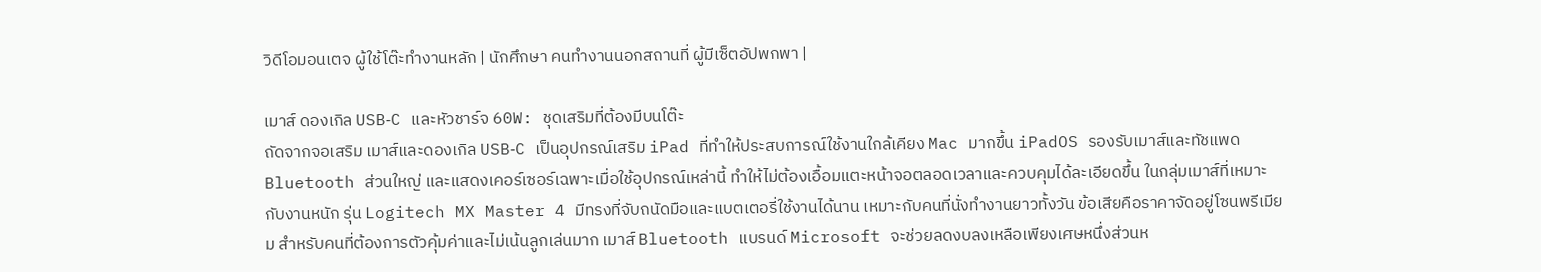วิดีโอมอนเตจ ผู้ใช้โต๊ะทำงานหลัก | นักศึกษา คนทำงานนอกสถานที่ ผู้มีเซ็ตอัปพกพา |

เมาส์ ดองเกิล USB‑C และหัวชาร์จ 60W: ชุดเสริมที่ต้องมีบนโต๊ะ
ถัดจากจอเสริม เมาส์และดองเกิล USB‑C เป็นอุปกรณ์เสริม iPad ที่ทำให้ประสบการณ์ใช้งานใกล้เคียง Mac มากขึ้น iPadOS รองรับเมาส์และทัชแพด Bluetooth ส่วนใหญ่ และแสดงเคอร์เซอร์เฉพาะเมื่อใช้อุปกรณ์เหล่านี้ ทำให้ไม่ต้องเอื้อมแตะหน้าจอตลอดเวลาและควบคุมได้ละเอียดขึ้น ในกลุ่มเมาส์ที่เหมาะกับงานหนัก รุ่น Logitech MX Master 4 มีทรงที่จับถนัดมือและแบตเตอรี่ใช้งานได้นาน เหมาะกับคนที่นั่งทำงานยาวทั้งวัน ข้อเสียคือราคาจัดอยู่โซนพรีเมียม สำหรับคนที่ต้องการตัวคุ้มค่าและไม่เน้นลูกเล่นมาก เมาส์ Bluetooth แบรนด์ Microsoft จะช่วยลดงบลงเหลือเพียงเศษหนึ่งส่วนห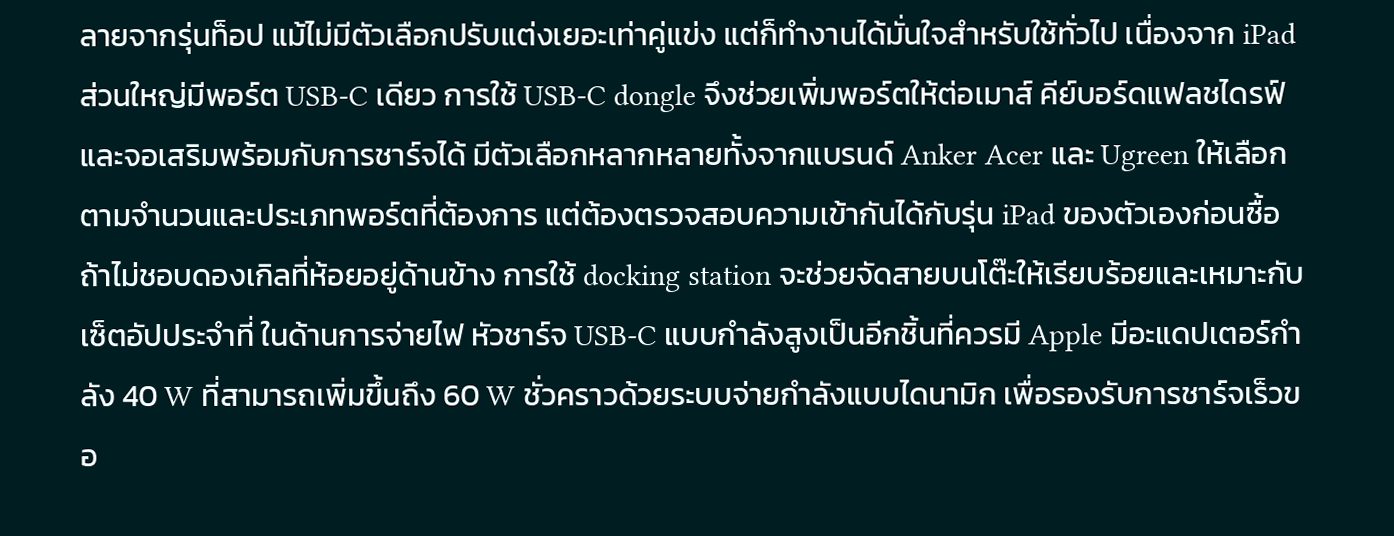ลายจากรุ่นท็อป แม้ไม่มีตัวเลือกปรับแต่งเยอะเท่าคู่แข่ง แต่ก็ทำงานได้มั่นใจสำหรับใช้ทั่วไป เนื่องจาก iPad ส่วนใหญ่มีพอร์ต USB‑C เดียว การใช้ USB‑C dongle จึงช่วยเพิ่มพอร์ตให้ต่อเมาส์ คีย์บอร์ดแฟลชไดรฟ์ และจอเสริมพร้อมกับการชาร์จได้ มีตัวเลือกหลากหลายทั้งจากแบรนด์ Anker Acer และ Ugreen ให้เลือกตามจำนวนและประเภทพอร์ตที่ต้องการ แต่ต้องตรวจสอบความเข้ากันได้กับรุ่น iPad ของตัวเองก่อนซื้อ ถ้าไม่ชอบดองเกิลที่ห้อยอยู่ด้านข้าง การใช้ docking station จะช่วยจัดสายบนโต๊ะให้เรียบร้อยและเหมาะกับเซ็ตอัปประจำที่ ในด้านการจ่ายไฟ หัวชาร์จ USB‑C แบบกำลังสูงเป็นอีกชิ้นที่ควรมี Apple มีอะแดปเตอร์กำลัง 40 W ที่สามารถเพิ่มขึ้นถึง 60 W ชั่วคราวด้วยระบบจ่ายกำลังแบบไดนามิก เพื่อรองรับการชาร์จเร็วขอ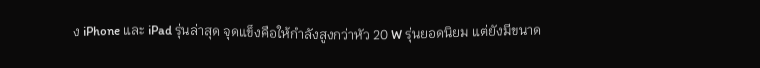ง iPhone และ iPad รุ่นล่าสุด จุดแข็งคือให้กำลังสูงกว่าหัว 20 W รุ่นยอดนิยม แต่ยังมีขนาด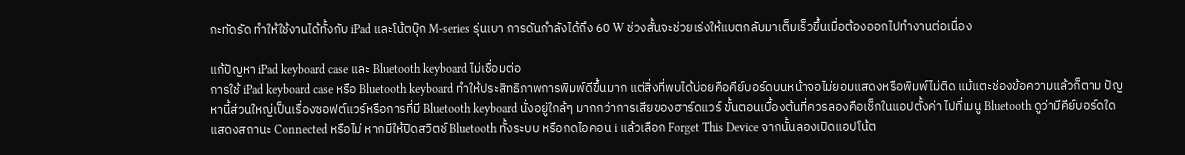กะทัดรัด ทำให้ใช้งานได้ทั้งกับ iPad และโน้ตบุ๊ก M‑series รุ่นเบา การดันกำลังได้ถึง 60 W ช่วงสั้นจะช่วยเร่งให้แบตกลับมาเต็มเร็วขึ้นเมื่อต้องออกไปทำงานต่อเนื่อง

แก้ปัญหา iPad keyboard case และ Bluetooth keyboard ไม่เชื่อมต่อ
การใช้ iPad keyboard case หรือ Bluetooth keyboard ทำให้ประสิทธิภาพการพิมพ์ดีขึ้นมาก แต่สิ่งที่พบได้บ่อยคือคีย์บอร์ดบนหน้าจอไม่ยอมแสดงหรือพิมพ์ไม่ติด แม้แตะช่องข้อความแล้วก็ตาม ปัญหานี้ส่วนใหญ่เป็นเรื่องซอฟต์แวร์หรือการที่มี Bluetooth keyboard นั่งอยู่ใกล้ๆ มากกว่าการเสียของฮาร์ดแวร์ ขั้นตอนเบื้องต้นที่ควรลองคือเช็กในแอปตั้งค่า ไปที่เมนู Bluetooth ดูว่ามีคีย์บอร์ดใดแสดงสถานะ Connected หรือไม่ หากมีให้ปิดสวิตช์ Bluetooth ทั้งระบบ หรือกดไอคอน i แล้วเลือก Forget This Device จากนั้นลองเปิดแอปโน้ต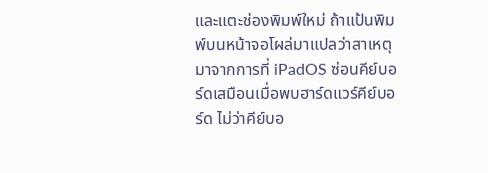และแตะช่องพิมพ์ใหม่ ถ้าแป้นพิมพ์บนหน้าจอโผล่มาแปลว่าสาเหตุมาจากการที่ iPadOS ซ่อนคีย์บอร์ดเสมือนเมื่อพบฮาร์ดแวร์คีย์บอร์ด ไม่ว่าคีย์บอ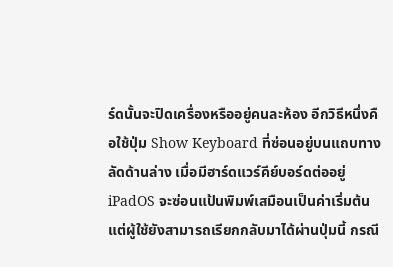ร์ดนั้นจะปิดเครื่องหรืออยู่คนละห้อง อีกวิธีหนึ่งคือใช้ปุ่ม Show Keyboard ที่ซ่อนอยู่บนแถบทางลัดด้านล่าง เมื่อมีฮาร์ดแวร์คีย์บอร์ดต่ออยู่ iPadOS จะซ่อนแป้นพิมพ์เสมือนเป็นค่าเริ่มต้น แต่ผู้ใช้ยังสามารถเรียกกลับมาได้ผ่านปุ่มนี้ กรณี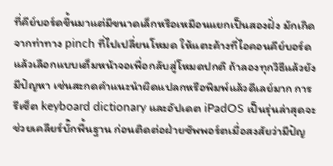ที่คีย์บอร์ดขึ้นมาแต่มีขนาดเล็กหรือเหมือนแยกเป็นสองฝั่ง มักเกิดจากท่าทาง pinch ที่ไปเปลี่ยนโหมด ให้แตะค้างที่ไอคอนคีย์บอร์ดแล้วเลือกแบบเต็มหน้าจอเพื่อกลับสู่โหมดปกติ ถ้าลองทุกวิธีแล้วยังมีปัญหา เช่นสะกดคำแนะนำผิดแปลกหรือพิมพ์แล้วดีเลย์มาก การรีเซ็ต keyboard dictionary และอัปเดต iPadOS เป็นรุ่นล่าสุดจะช่วยเคลียร์บั๊กพื้นฐาน ก่อนติดต่อฝ่ายซัพพอร์ตเมื่อสงสัยว่ามีปัญ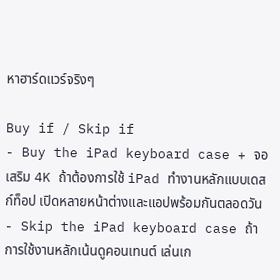หาฮาร์ดแวร์จริงๆ

Buy if / Skip if
- Buy the iPad keyboard case + จอเสริม 4K ถ้าต้องการใช้ iPad ทำงานหลักแบบเดสก์ท็อป เปิดหลายหน้าต่างและแอปพร้อมกันตลอดวัน
- Skip the iPad keyboard case ถ้าการใช้งานหลักเน้นดูคอนเทนต์ เล่นเก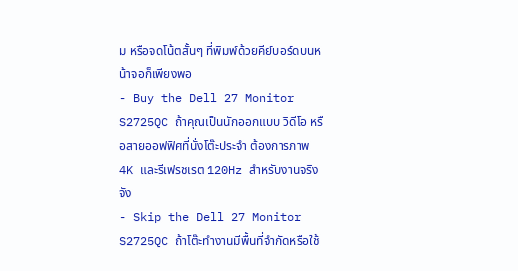ม หรือจดโน้ตสั้นๆ ที่พิมพ์ด้วยคีย์บอร์ดบนหน้าจอก็เพียงพอ
- Buy the Dell 27 Monitor S2725QC ถ้าคุณเป็นนักออกแบบ วิดีโอ หรือสายออฟฟิศที่นั่งโต๊ะประจำ ต้องการภาพ 4K และรีเฟรชเรต 120Hz สำหรับงานจริงจัง
- Skip the Dell 27 Monitor S2725QC ถ้าโต๊ะทำงานมีพื้นที่จำกัดหรือใช้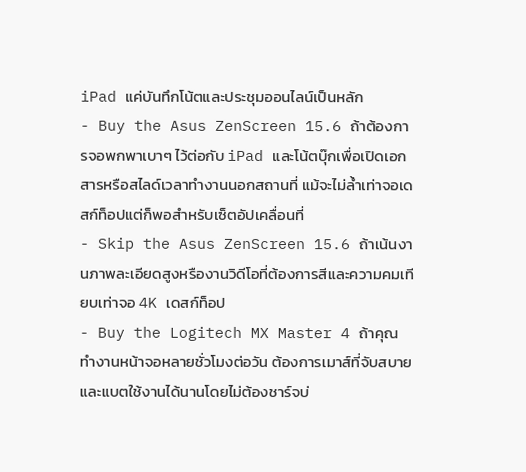iPad แค่บันทึกโน้ตและประชุมออนไลน์เป็นหลัก
- Buy the Asus ZenScreen 15.6 ถ้าต้องการจอพกพาเบาๆ ไว้ต่อกับ iPad และโน้ตบุ๊กเพื่อเปิดเอกสารหรือสไลด์เวลาทำงานนอกสถานที่ แม้จะไม่ล้ำเท่าจอเดสก์ท็อปแต่ก็พอสำหรับเซ็ตอัปเคลื่อนที่
- Skip the Asus ZenScreen 15.6 ถ้าเน้นงานภาพละเอียดสูงหรืองานวิดีโอที่ต้องการสีและความคมเทียบเท่าจอ 4K เดสก์ท็อป
- Buy the Logitech MX Master 4 ถ้าคุณทำงานหน้าจอหลายชั่วโมงต่อวัน ต้องการเมาส์ที่จับสบายและแบตใช้งานได้นานโดยไม่ต้องชาร์จบ่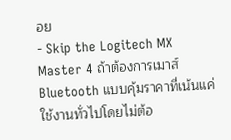อย
- Skip the Logitech MX Master 4 ถ้าต้องการเมาส์ Bluetooth แบบคุ้มราคาที่เน้นแค่ใช้งานทั่วไปโดยไม่ต้อ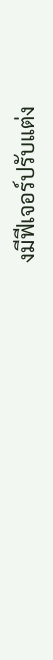งมีฟีเจอร์ปรับแต่ง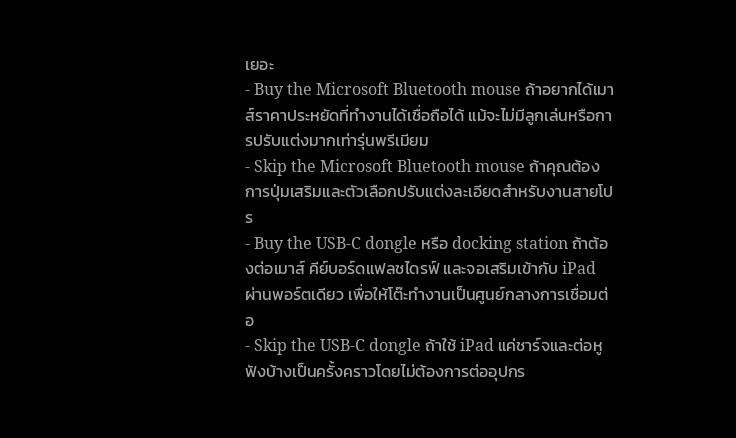เยอะ
- Buy the Microsoft Bluetooth mouse ถ้าอยากได้เมาส์ราคาประหยัดที่ทำงานได้เชื่อถือได้ แม้จะไม่มีลูกเล่นหรือการปรับแต่งมากเท่ารุ่นพรีเมียม
- Skip the Microsoft Bluetooth mouse ถ้าคุณต้องการปุ่มเสริมและตัวเลือกปรับแต่งละเอียดสำหรับงานสายโปร
- Buy the USB‑C dongle หรือ docking station ถ้าต้องต่อเมาส์ คีย์บอร์ดแฟลชไดรฟ์ และจอเสริมเข้ากับ iPad ผ่านพอร์ตเดียว เพื่อให้โต๊ะทำงานเป็นศูนย์กลางการเชื่อมต่อ
- Skip the USB‑C dongle ถ้าใช้ iPad แค่ชาร์จและต่อหูฟังบ้างเป็นครั้งคราวโดยไม่ต้องการต่ออุปกร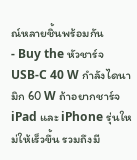ณ์หลายชิ้นพร้อมกัน
- Buy the หัวชาร์จ USB‑C 40 W กำลังไดนามิก 60 W ถ้าอยากชาร์จ iPad และ iPhone รุ่นใหม่ให้เร็วขึ้น รวมถึงมี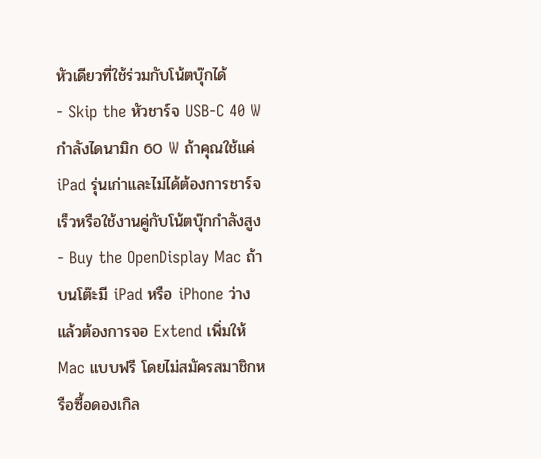หัวเดียวที่ใช้ร่วมกับโน้ตบุ๊กได้
- Skip the หัวชาร์จ USB‑C 40 W กำลังไดนามิก 60 W ถ้าคุณใช้แค่ iPad รุ่นเก่าและไม่ได้ต้องการชาร์จเร็วหรือใช้งานคู่กับโน้ตบุ๊กกำลังสูง
- Buy the OpenDisplay Mac ถ้าบนโต๊ะมี iPad หรือ iPhone ว่าง แล้วต้องการจอ Extend เพิ่มให้ Mac แบบฟรี โดยไม่สมัครสมาชิกหรือซื้อดองเกิล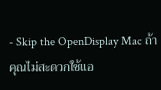- Skip the OpenDisplay Mac ถ้าคุณไม่สะดวกใช้แอ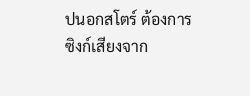ปนอกสโตร์ ต้องการซิงก์เสียงจาก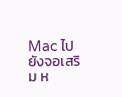Mac ไปยังจอเสริม ห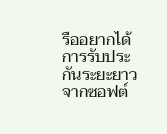รืออยากได้การรับประกันระยะยาวจากซอฟต์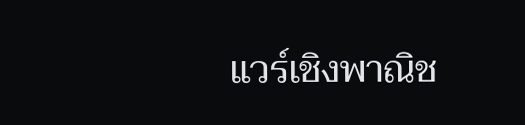แวร์เชิงพาณิช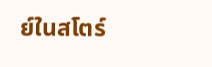ย์ในสโตร์